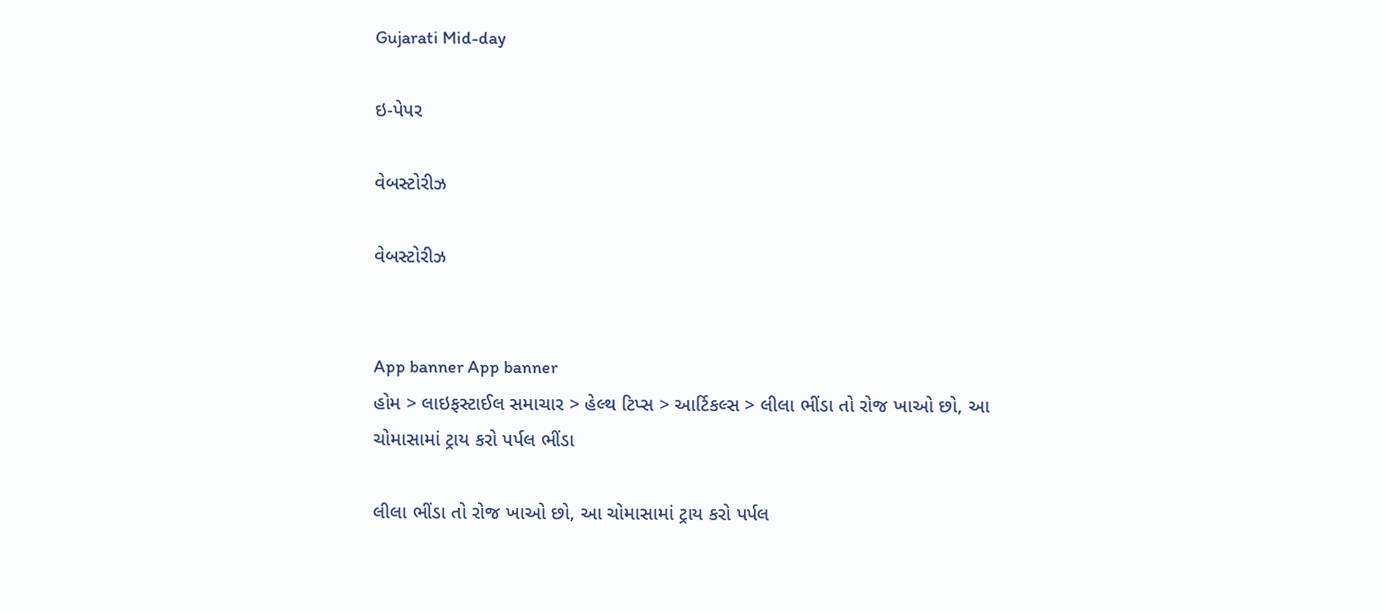Gujarati Mid-day

ઇ-પેપર

વેબસ્ટોરીઝ

વેબસ્ટોરીઝ


App banner App banner
હોમ > લાઇફસ્ટાઈલ સમાચાર > હેલ્થ ટિપ્સ > આર્ટિકલ્સ > લીલા ભીંડા તો રોજ ખાઓ છો, આ ચોમાસામાં ટ્રાય કરો પર્પલ ભીંડા

લીલા ભીંડા તો રોજ ખાઓ છો, આ ચોમાસામાં ટ્રાય કરો પર્પલ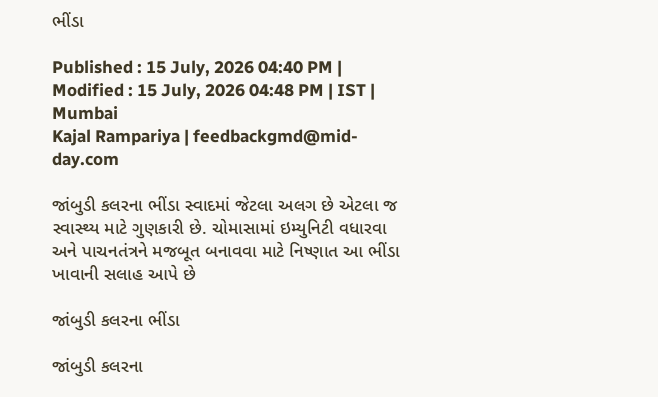ભીંડા

Published : 15 July, 2026 04:40 PM | Modified : 15 July, 2026 04:48 PM | IST | Mumbai
Kajal Rampariya | feedbackgmd@mid-day.com

જાંબુડી કલરના ભીંડા સ્વાદમાં જેટલા અલગ છે એટલા જ સ્વાસ્થ્ય માટે ગુણકારી છે. ચોમાસામાં ઇમ્યુનિટી વધારવા અને પાચનતંત્રને મજબૂત બનાવવા માટે નિષ્ણાત આ ભીંડા ખાવાની સલાહ આપે છે

જાંબુડી કલરના ભીંડા

જાંબુડી કલરના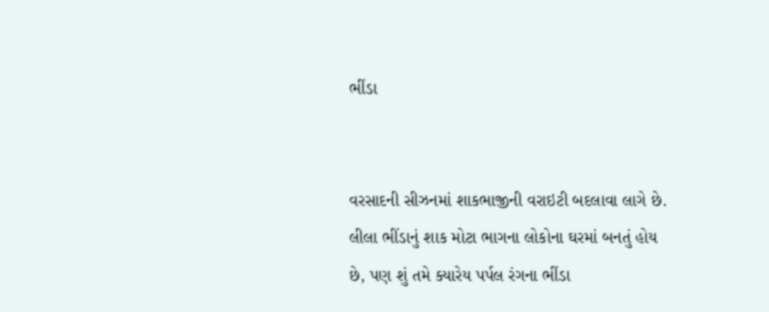ભીંડા


વરસાદની સીઝનમાં શાકભાજીની વરાઇટી બદલાવા લાગે છે. લીલા ભીંડાનું શાક મોટા ભાગના લોકોના ઘરમાં બનતું હોય છે, પણ શું તમે ક્યારેય પર્પલ રંગના ભીંડા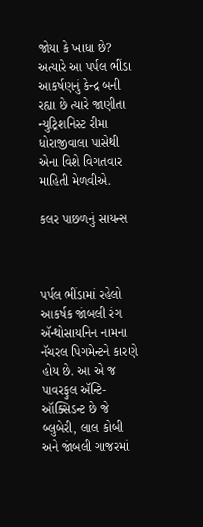જોયા કે ખાધા છે? અત્યારે આ પર્પલ ભીંડા આકર્ષણનું કેન્દ્ર બની રહ્યા છે ત્યારે જાણીતા ન્યુટ્રિશનિસ્ટ રીમા ધોરાજીવાલા પાસેથી એના વિશે વિગતવાર માહિતી મેળવીએ.

કલર પાછળનું સાયન્સ



પર્પલ ભીંડામાં રહેલો આકર્ષક જાંબલી રંગ ઍન્થોસાયનિન નામના નૅચરલ પિગમેન્ટને કારણે હોય છે. આ એ જ પાવરફુલ ઍન્ટિ-ઑક્સિડન્ટ છે જે બ્લુબેરી, લાલ કોબી અને જાંબલી ગાજરમાં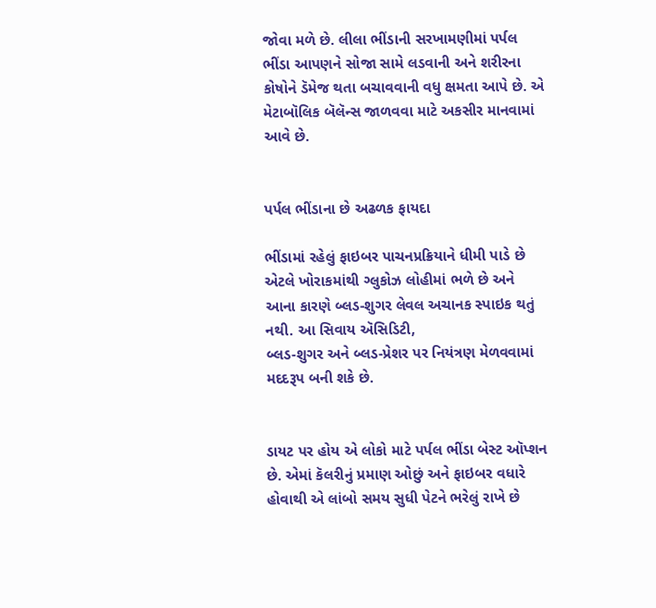જોવા મળે છે. લીલા ભીંડાની સરખામણીમાં પર્પલ ભીંડા આપણને સોજા સામે લડવાની અને શરીરના કોષોને ડૅમેજ થતા બચાવવાની વધુ ક્ષમતા આપે છે. એ મેટાબૉલિક બૅલૅન્સ જાળવવા માટે અકસીર માનવામાં આવે છે.


પર્પલ ભીંડાના છે અઢળક ફાયદા

ભીંડામાં રહેલું ફાઇબર પાચનપ્રક્રિયાને ધીમી પાડે છે એટલે ખોરાકમાંથી ગ્લુકોઝ લોહીમાં ભળે છે અને આના કારણે બ્લડ-શુગર લેવલ અચાનક સ્પાઇક થતું નથી. આ સિવાય ઍસિડિટી,
બ્લડ-શુગર અને બ્લડ-પ્રેશર પર નિયંત્રણ મેળવવામાં મદદરૂપ બની શકે છે.


ડાયટ પર હોય એ લોકો માટે પર્પલ ભીંડા બેસ્ટ ઑપ્શન છે. એમાં કૅલરીનું પ્રમાણ ઓછું અને ફાઇબર વધારે હોવાથી એ લાંબો સમય સુધી પેટને ભરેલું રાખે છે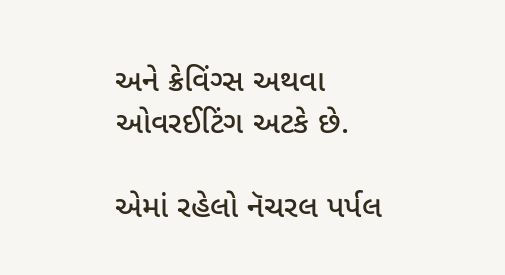અને ક્રેવિંગ્સ અથવા ઓવરઈટિંગ અટકે છે.

એમાં રહેલો નૅચરલ પર્પલ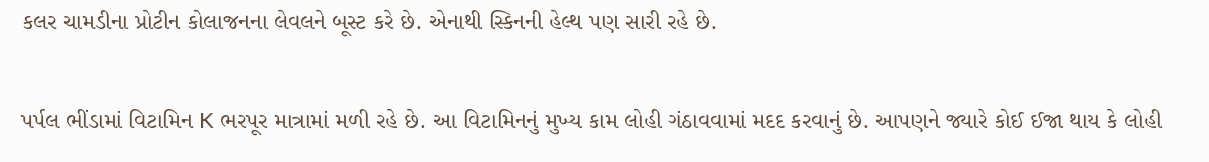કલર ચામડીના પ્રોટીન કોલાજનના લેવલને બૂસ્ટ કરે છે. એનાથી સ્કિનની હેલ્થ પણ સારી રહે છે.

પર્પલ ભીંડામાં વિટામિન K ભરપૂર માત્રામાં મળી રહે છે. આ વિટામિનનું મુખ્ય કામ લોહી ગંઠાવવામાં મદદ કરવાનું છે. આપણને જ્યારે કોઈ ઈજા થાય કે લોહી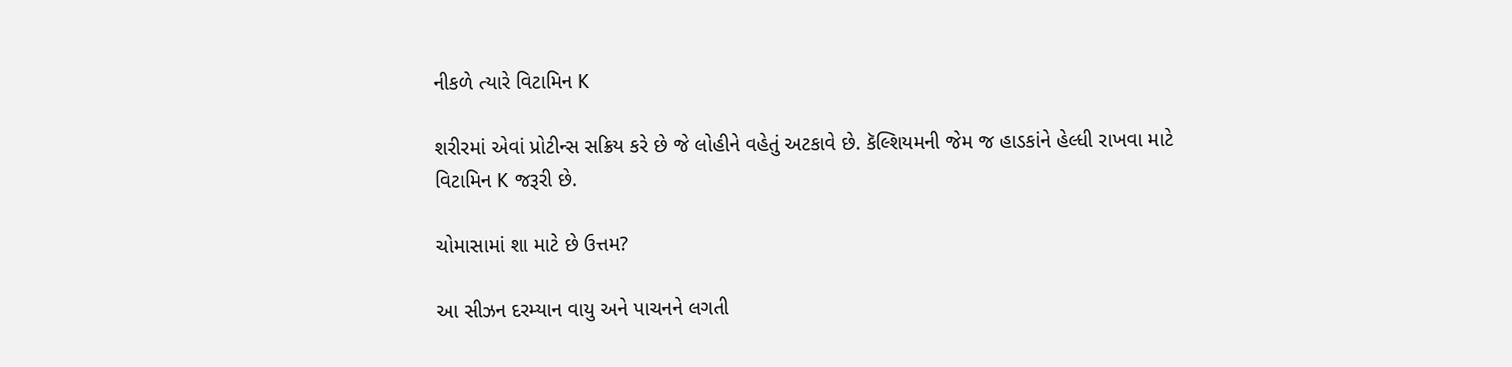નીકળે ત્યારે વિટામિન K

શરીરમાં એવાં પ્રોટીન્સ સક્રિય કરે છે જે લોહીને વહેતું અટકાવે છે. કૅલ્શિયમની જેમ જ હાડકાંને હેલ્ધી રાખવા માટે વિટામિન K જરૂરી છે.

ચોમાસામાં શા માટે છે ઉત્તમ?

આ સીઝન દરમ્યાન વાયુ અને પાચનને લગતી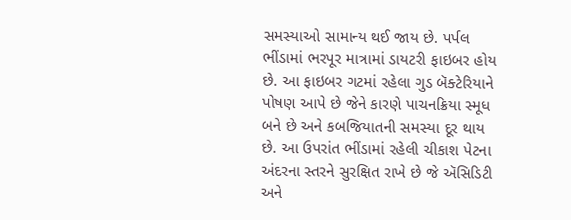સમસ્યાઓ સામાન્ય થઈ જાય છે. પર્પલ ભીંડામાં ભરપૂર માત્રામાં ડાયટરી ફાઇબર હોય છે. આ ફાઇબર ગટમાં રહેલા ગુડ બૅક્ટેરિયાને પોષણ આપે છે જેને કારણે પાચનક્રિયા સ્મૂધ બને છે અને કબજિયાતની સમસ્યા દૂર થાય છે. આ ઉપરાંત ભીંડામાં રહેલી ચીકાશ પેટના અંદરના સ્તરને સુરક્ષિત રાખે છે જે ઍસિડિટી અને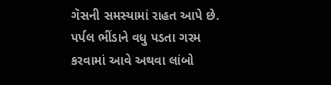ગૅસની સમસ્યામાં રાહત આપે છે. પર્પલ ભીંડાને વધુ પડતા ગરમ કરવામાં આવે અથવા લાંબો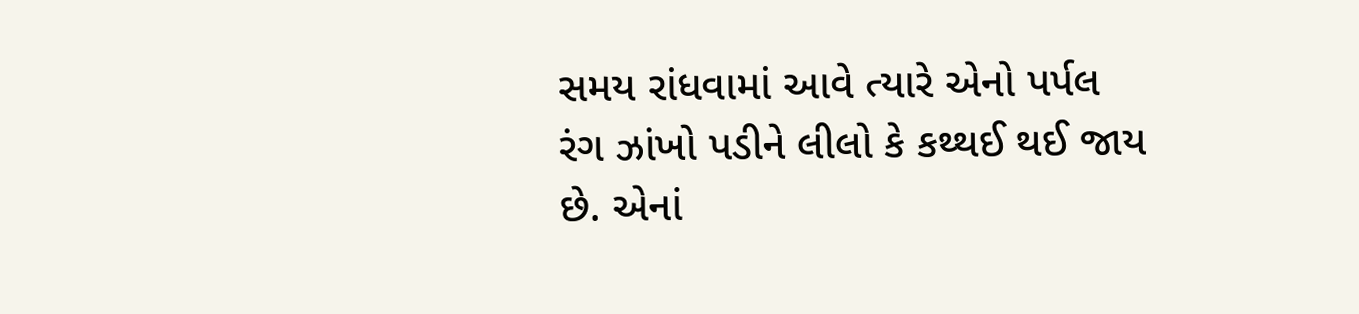સમય રાંધવામાં આવે ત્યારે એનો પર્પલ રંગ ઝાંખો પડીને લીલો કે કથ્થઈ થઈ જાય છે. એનાં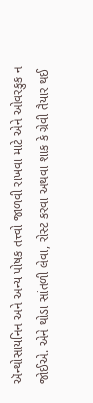ઍન્થોસાયનિન અને અન્ય પોષક તત્ત્વો જાળવી રાખવા માટે એને ઓવરકુક ન જોઈએ. એને થોડા સાંતળી લેવા, રોસ્ટ કરવા અથવા શાક કે ગ્રેવી તૈયાર થઈ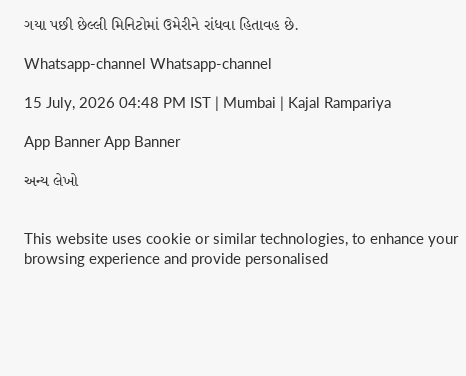ગયા પછી છેલ્લી મિનિટોમાં ઉમેરીને રાંધવા હિતાવહ છે.

Whatsapp-channel Whatsapp-channel

15 July, 2026 04:48 PM IST | Mumbai | Kajal Rampariya

App Banner App Banner

અન્ય લેખો


This website uses cookie or similar technologies, to enhance your browsing experience and provide personalised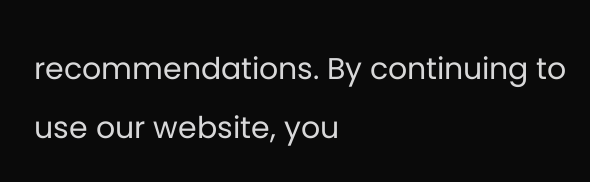recommendations. By continuing to use our website, you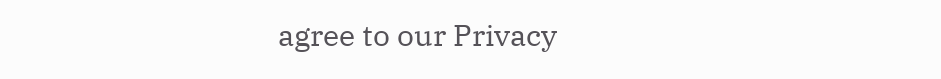agree to our Privacy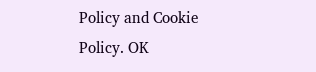Policy and Cookie Policy. OK